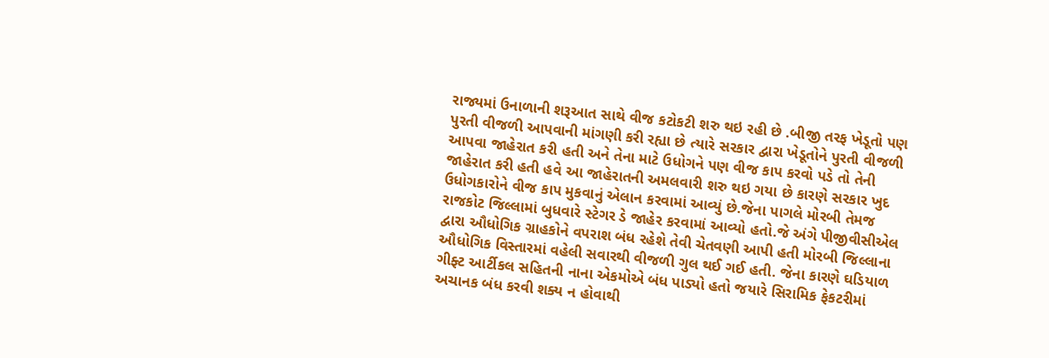રાજ્યમાં ઉનાળાની શરૂઆત સાથે વીજ કટોકટી શરુ થઇ રહી છે .બીજી તરફ ખેડૂતો પણ પુરતી વીજળી આપવાની માંગણી કરી રહ્યા છે ત્યારે સરકાર દ્વારા ખેડૂતોને પુરતી વીજળી આપવા જાહેરાત કરી હતી અને તેના માટે ઉધોગને પણ વીજ કાપ કરવો પડે તો તેની જાહેરાત કરી હતી હવે આ જાહેરાતની અમલવારી શરુ થઇ ગયા છે કારણે સરકાર ખુદ ઉધોગકારોને વીજ કાપ મુકવાનું એલાન કરવામાં આવ્યું છે.જેના પાગલે મોરબી તેમજ રાજકોટ જિલ્લામાં બુધવારે સ્ટેગર ડે જાહેર કરવામાં આવ્યો હતો.જે અંગે પીજીવીસીએલ દ્વારા ઔધોગિક ગ્રાહકોને વપરાશ બંધ રહેશે તેવી ચેતવણી આપી હતી મોરબી જિલ્લાના ઔધોગિક વિસ્તારમાં વહેલી સવારથી વીજળી ગુલ થઈ ગઈ હતી. જેના કારણે ઘડિયાળ ગીફ્ટ આર્ટીકલ સહિતની નાના એકમોએ બંધ પાડ્યો હતો જયારે સિરામિક ફેકટરીમાં અચાનક બંધ કરવી શક્ય ન હોવાથી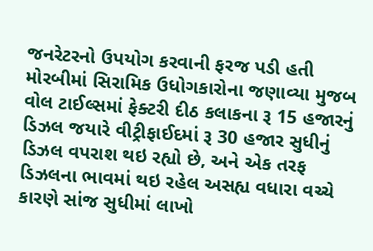જનરેટરનો ઉપયોગ કરવાની ફરજ પડી હતી મોરબીમાં સિરામિક ઉધોગકારોના જણાવ્યા મુજબ વોલ ટાઈલ્સમાં ફેક્ટરી દીઠ કલાકના રૂ 15 હજારનું ડિઝલ જયારે વીટ્રીફાઈદમાં રૂ 30 હજાર સુધીનું ડિઝલ વપરાશ થઇ રહ્યો છે, અને એક તરફ ડિઝલના ભાવમાં થઇ રહેલ અસહ્ય વધારા વચ્ચે કારણે સાંજ સુધીમાં લાખો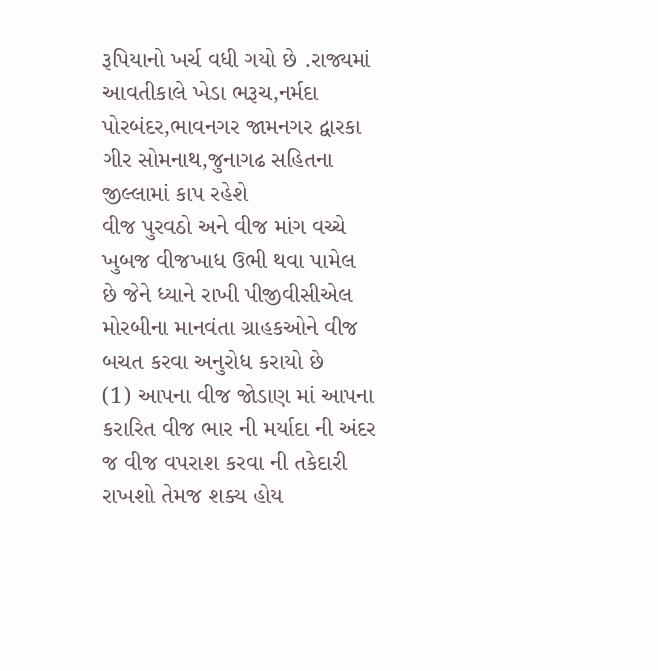રૂપિયાનો ખર્ચ વધી ગયો છે .રાજ્યમાં આવતીકાલે ખેડા ભરૂચ,નર્મદા પોરબંદર,ભાવનગર જામનગર દ્વારકા ગીર સોમનાથ,જુનાગઢ સહિતના જીલ્લામાં કાપ રહેશે
વીજ પુરવઠો અને વીજ માંગ વચ્ચે ખુબજ વીજખાધ ઉભી થવા પામેલ છે જેને ધ્યાને રાખી પીજીવીસીએલ મોરબીના માનવંતા ગ્રાહકઓને વીજ બચત કરવા અનુરોધ કરાયો છે
(1) આપના વીજ જોડાણ માં આપના કરારિત વીજ ભાર ની મર્યાદા ની અંદર જ વીજ વપરાશ કરવા ની તકેદારી રાખશો તેમજ શક્ય હોય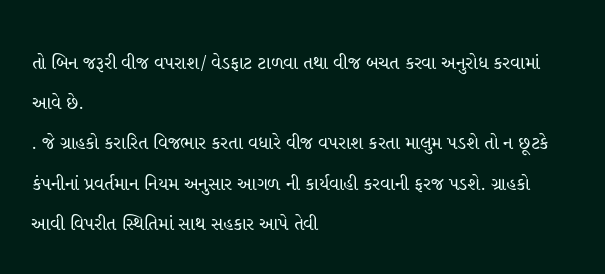તો બિન જરૂરી વીજ વપરાશ/ વેડફાટ ટાળવા તથા વીજ બચત કરવા અનુરોધ કરવામાં આવે છે.
. જે ગ્રાહકો કરારિત વિજભાર કરતા વધારે વીજ વપરાશ કરતા માલુમ પડશે તો ન છૂટકે કંપનીનાં પ્રવર્તમાન નિયમ અનુસાર આગળ ની કાર્યવાહી કરવાની ફરજ પડશે. ગ્રાહકો આવી વિપરીત સ્થિતિમાં સાથ સહકાર આપે તેવી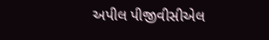અપીલ પીજીવીસીએલ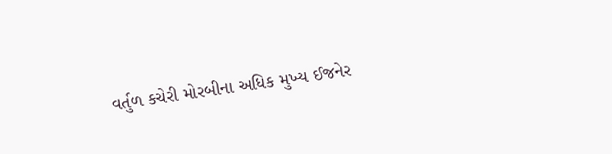વર્તુળ કચેરી મોરબીના અધિક મુખ્ય ઈજનેર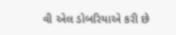વી એલ ડોબરિયાએ કરી છે